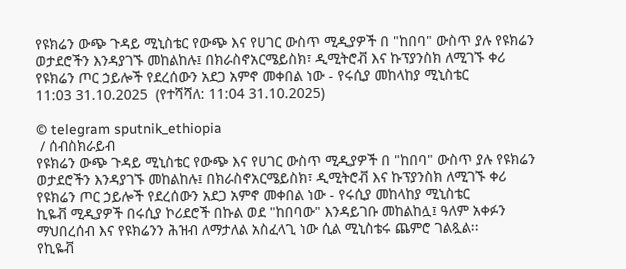የዩክሬን ውጭ ጉዳይ ሚኒስቴር የውጭ እና የሀገር ውስጥ ሚዲያዎች በ "ከበባ" ውስጥ ያሉ የዩክሬን ወታደሮችን እንዳያገኙ መከልከሉ፤ በክራስኖአርሜይስክ፣ ዲሚትሮቭ እና ኩፕያንስክ ለሚገኙ ቀሪ የዩክሬን ጦር ኃይሎች የደረሰውን አደጋ አምኖ መቀበል ነው - የሩሲያ መከላከያ ሚኒስቴር
11:03 31.10.2025  (የተሻሻለ: 11:04 31.10.2025)

© telegram sputnik_ethiopia
 / ሰብስክራይብ
የዩክሬን ውጭ ጉዳይ ሚኒስቴር የውጭ እና የሀገር ውስጥ ሚዲያዎች በ "ከበባ" ውስጥ ያሉ የዩክሬን ወታደሮችን እንዳያገኙ መከልከሉ፤ በክራስኖአርሜይስክ፣ ዲሚትሮቭ እና ኩፕያንስክ ለሚገኙ ቀሪ የዩክሬን ጦር ኃይሎች የደረሰውን አደጋ አምኖ መቀበል ነው - የሩሲያ መከላከያ ሚኒስቴር
ኪዬቭ ሚዲያዎች በሩሲያ ኮሪደሮች በኩል ወደ "ከበባው" እንዳይገቡ መከልከሏ፤ ዓለም አቀፉን ማህበረሰብ እና የዩክሬንን ሕዝብ ለማታለል አስፈላጊ ነው ሲል ሚኒስቴሩ ጨምሮ ገልጿል፡፡
የኪዬቭ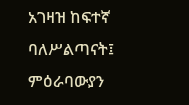አገዛዝ ከፍተኛ ባለሥልጣናት፤ ምዕራባውያን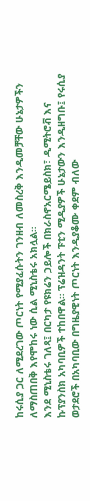ከሩሲያ ጋር ለሚደረገው ጦርነት የሚያፈሱትን ገንዘብ ለመስረቅ እንዲመቻቸው ሁኔታዎችን ለማስጠበቅ እየሞከሩ ነው ሲል ሚኒስቴሩ አክሏል።
እንደ ሚኒስቴሩ ገለጻ፤ በርካታ የዩክሬን ኃይሎች በክራስኖአርሜይስክ፣ ዲሚትሮቭ እና ኩፕያንስክ አካባቢዎች ተከበዋል። ፕሬዝዳንት ፑቲን ሚዲያዎች ሁኔታውን እንዲዘግቡ፤ የሩሲያ ወታደሮች በአካባቢው በግዜያዊነት ጦርነት እንዲያቆሙ ቀደም ብለው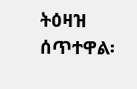ትዕዛዝ ሰጥተዋል፡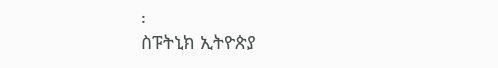፡
ስፑትኒክ ኢትዮጵያ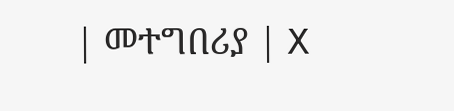| መተግበሪያ | X